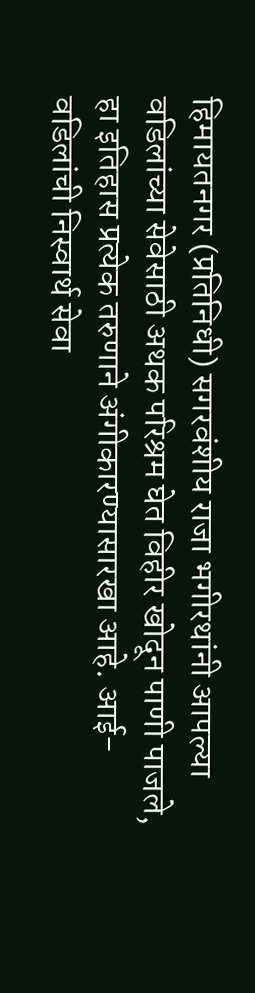हिमायतनगर (प्रतिनिधी) सगरवंशीय राजा भगीरथांनी आपल्या वडिलांच्या सेवेसाठी अथक परिश्रम घेत विहीर खोदून पाणी पाजले, हा इतिहास प्रत्येक तरुणाने अंगीकारण्यासारखा आहे. आई-वडिलांची निस्वार्थ सेवा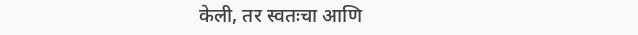केली, तर स्वतःचा आणि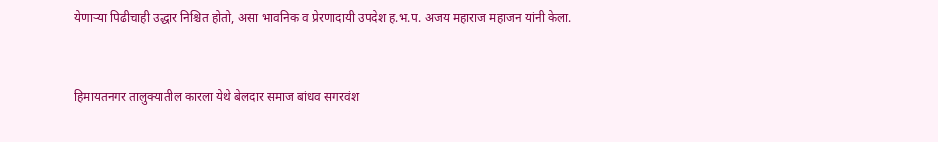येणाऱ्या पिढीचाही उद्धार निश्चित होतो, असा भावनिक व प्रेरणादायी उपदेश ह.भ.प. अजय महाराज महाजन यांनी केला.


हिमायतनगर तालुक्यातील कारला येथे बेलदार समाज बांधव सगरवंश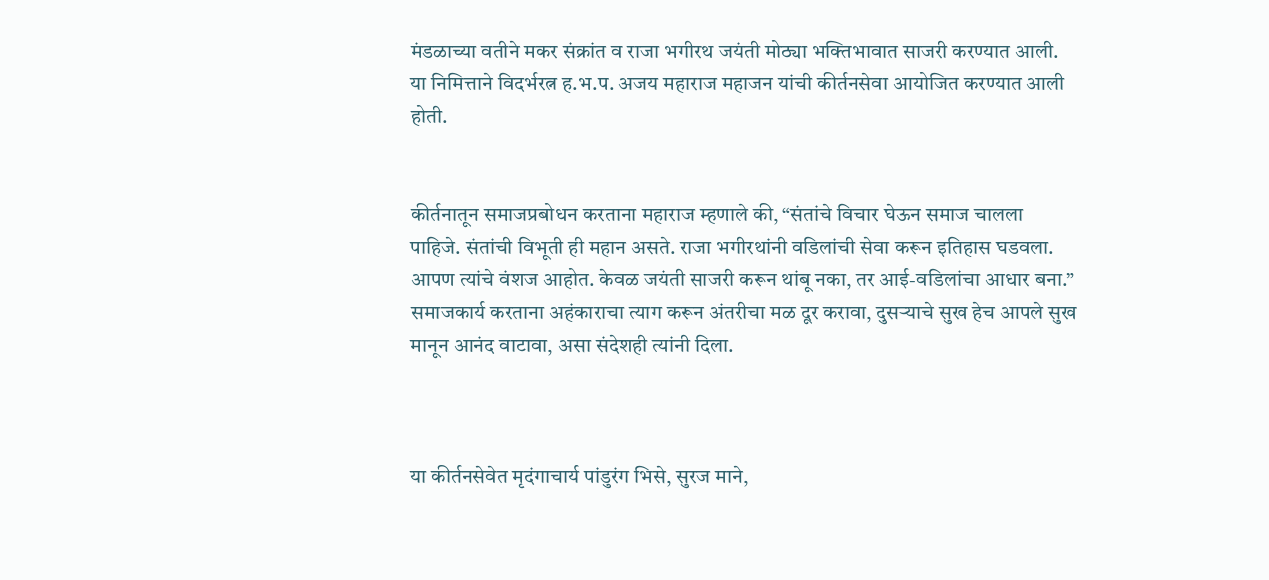मंडळाच्या वतीने मकर संक्रांत व राजा भगीरथ जयंती मोठ्या भक्तिभावात साजरी करण्यात आली. या निमित्ताने विदर्भरत्न ह.भ.प. अजय महाराज महाजन यांची कीर्तनसेवा आयोजित करण्यात आली होती.


कीर्तनातून समाजप्रबोधन करताना महाराज म्हणाले की, “संतांचे विचार घेऊन समाज चालला पाहिजे. संतांची विभूती ही महान असते. राजा भगीरथांनी वडिलांची सेवा करून इतिहास घडवला. आपण त्यांचे वंशज आहोत. केवळ जयंती साजरी करून थांबू नका, तर आई-वडिलांचा आधार बना.” समाजकार्य करताना अहंकाराचा त्याग करून अंतरीचा मळ दूर करावा, दुसऱ्याचे सुख हेच आपले सुख मानून आनंद वाटावा, असा संदेशही त्यांनी दिला.



या कीर्तनसेवेत मृदंगाचार्य पांडुरंग भिसे, सुरज माने,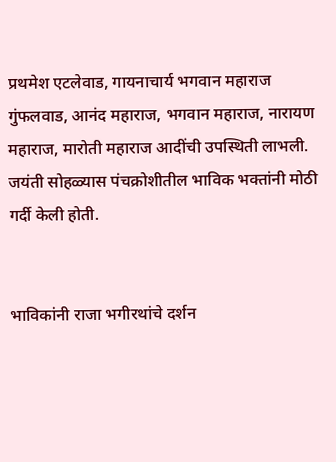प्रथमेश एटलेवाड, गायनाचार्य भगवान महाराज गुंफलवाड, आनंद महाराज, भगवान महाराज, नारायण महाराज, मारोती महाराज आदींची उपस्थिती लाभली. जयंती सोहळ्यास पंचक्रोशीतील भाविक भक्तांनी मोठी गर्दी केली होती.


भाविकांनी राजा भगीरथांचे दर्शन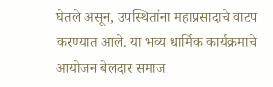घेतले असून, उपस्थितांना महाप्रसादाचे वाटप करण्यात आले. या भव्य धार्मिक कार्यक्रमाचे आयोजन बेलदार समाज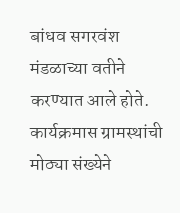बांधव सगरवंश मंडळाच्या वतीने करण्यात आले होते. कार्यक्रमास ग्रामस्थांची मोठ्या संख्येने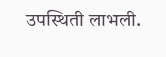उपस्थिती लाभली.